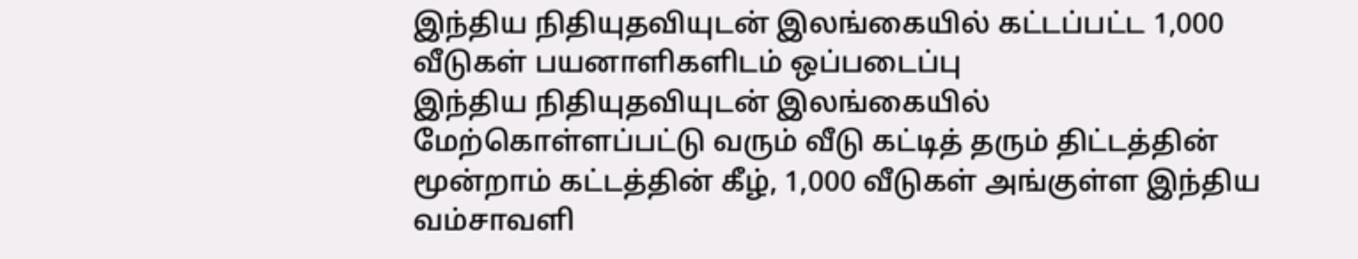இந்திய நிதியுதவியுடன் இலங்கையில் கட்டப்பட்ட 1,000 வீடுகள் பயனாளிகளிடம் ஒப்படைப்பு
இந்திய நிதியுதவியுடன் இலங்கையில் மேற்கொள்ளப்பட்டு வரும் வீடு கட்டித் தரும் திட்டத்தின் மூன்றாம் கட்டத்தின் கீழ், 1,000 வீடுகள் அங்குள்ள இந்திய வம்சாவளி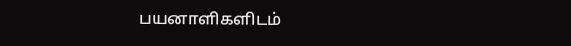பயனாளிகளிடம்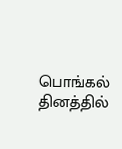பொங்கல் தினத்தில்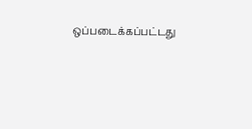ஒப்படைக்கப்பட்டது